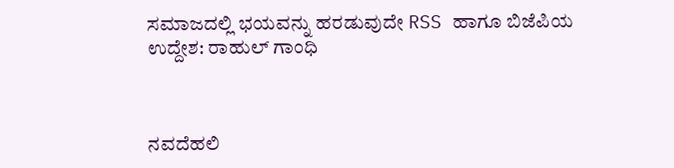ಸಮಾಜದಲ್ಲಿ ಭಯವನ್ನು ಹರಡುವುದೇ RSS ಹಾಗೂ ಬಿಜೆಪಿಯ ಉದ್ದೇಶ: ರಾಹುಲ್ ಗಾಂಧಿ



ನವದೆಹಲಿ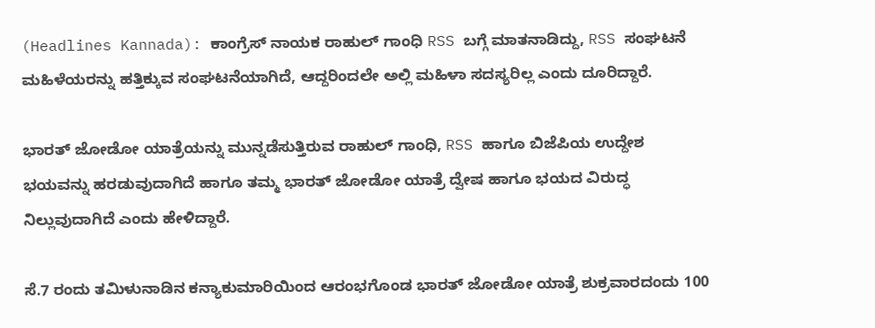(Headlines Kannada): ಕಾಂಗ್ರೆಸ್ ನಾಯಕ ರಾಹುಲ್ ಗಾಂಧಿ RSS ಬಗ್ಗೆ ಮಾತನಾಡಿದ್ದು, RSS ಸಂಘಟನೆ ಮಹಿಳೆಯರನ್ನು ಹತ್ತಿಕ್ಕುವ ಸಂಘಟನೆಯಾಗಿದೆ, ಆದ್ದರಿಂದಲೇ ಅಲ್ಲಿ ಮಹಿಳಾ ಸದಸ್ಯರಿಲ್ಲ ಎಂದು ದೂರಿದ್ದಾರೆ.

ಭಾರತ್ ಜೋಡೋ ಯಾತ್ರೆಯನ್ನು ಮುನ್ನಡೆಸುತ್ತಿರುವ ರಾಹುಲ್ ಗಾಂಧಿ, RSS ಹಾಗೂ ಬಿಜೆಪಿಯ ಉದ್ದೇಶ ಭಯವನ್ನು ಹರಡುವುದಾಗಿದೆ ಹಾಗೂ ತಮ್ಮ ಭಾರತ್ ಜೋಡೋ ಯಾತ್ರೆ ದ್ವೇಷ ಹಾಗೂ ಭಯದ ವಿರುದ್ಧ ನಿಲ್ಲುವುದಾಗಿದೆ ಎಂದು ಹೇಳಿದ್ದಾರೆ.

ಸೆ.7 ರಂದು ತಮಿಳುನಾಡಿನ ಕನ್ಯಾಕುಮಾರಿಯಿಂದ ಆರಂಭಗೊಂಡ ಭಾರತ್ ಜೋಡೋ ಯಾತ್ರೆ ಶುಕ್ರವಾರದಂದು 100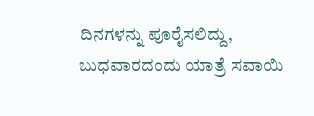ದಿನಗಳನ್ನು ಪೂರೈಸಲಿದ್ದು, ಬುಧವಾರದಂದು ಯಾತ್ರೆ ಸವಾಯಿ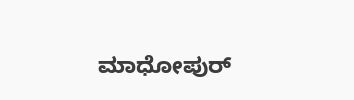ಮಾಧೋಪುರ್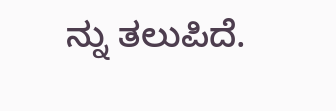ನ್ನು ತಲುಪಿದೆ.